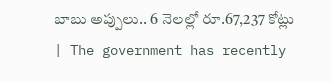బాబు అప్పులు.. 6 నెలల్లో రూ.67,237 కోట్లు | The government has recently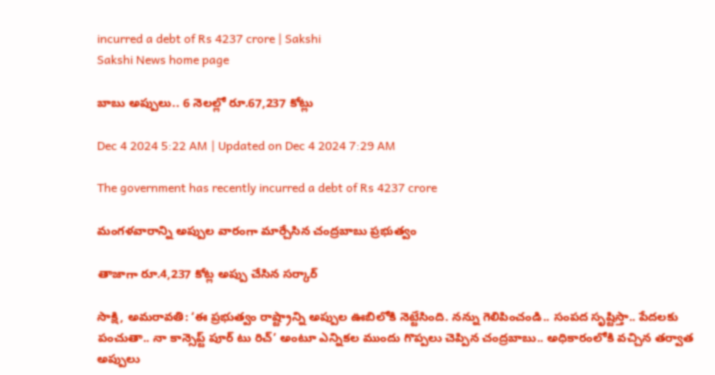incurred a debt of Rs 4237 crore | Sakshi
Sakshi News home page

బాబు అప్పులు.. 6 నెలల్లో రూ.67,237 కోట్లు

Dec 4 2024 5:22 AM | Updated on Dec 4 2024 7:29 AM

The government has recently incurred a debt of Rs 4237 crore

మంగళవారాన్ని అప్పుల వారంగా మార్చేసిన చంద్రబాబు ప్రభుత్వం

తాజాగా రూ.4,237 కోట్ల అప్పు చేసిన సర్కార్‌

సాక్షి, అమరావతి: ‘ఈ ప్రభుత్వం రాష్ట్రాన్ని అప్పుల ఊబిలోకి నెట్టేసింది. నన్ను గెలిపించండి.. సంపద సృష్టిస్తా.. పేదలకు పంచుతా.. నా కాన్సెప్ట్‌ పూర్‌ టు రిచ్‌’ అంటూ ఎన్నికల ముందు గొప్పలు చెప్పిన చంద్రబాబు.. అధికారంలోకి వచ్చిన తర్వాత అప్పులు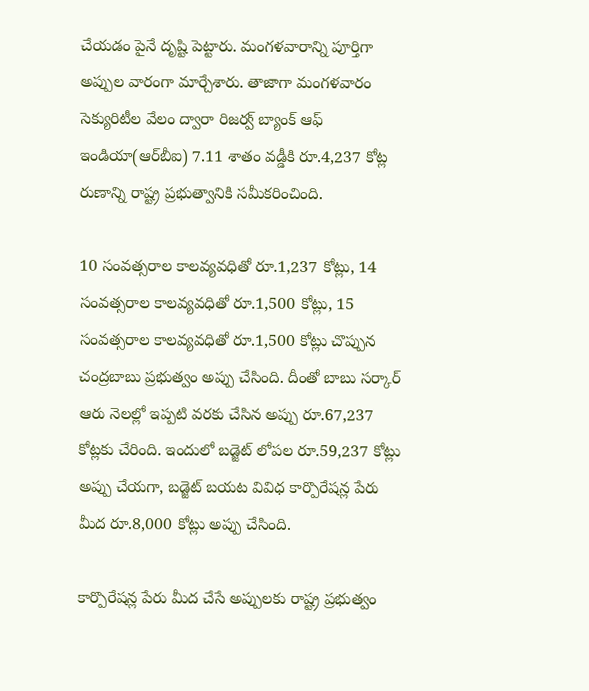చేయడం పైనే దృష్టి పెట్టారు. మంగళవారాన్ని పూర్తిగా అప్పుల వారంగా మార్చేశారు. తాజాగా మంగళవారం సెక్యురిటీల వేలం ద్వారా రిజర్వ్‌ బ్యాంక్‌ ఆఫ్‌ ఇండియా(ఆర్‌బీఐ) 7.11 శాతం వడ్డీకి రూ.4,237 కోట్ల రుణాన్ని రాష్ట్ర ప్రభుత్వానికి సమీకరించింది.

10 సంవత్సరాల కాలవ్యవధితో రూ.1,237 కోట్లు, 14 సంవత్సరాల కాలవ్యవధితో రూ.1,500 కోట్లు, 15 సంవత్సరాల కాలవ్యవధితో రూ.1,500 కోట్లు చొప్పున చంద్రబాబు ప్రభుత్వం అప్పు చేసింది. దీంతో బాబు సర్కార్‌ ఆరు నెలల్లో ఇప్పటి వరకు చేసిన అప్పు రూ.67,237 కోట్లకు చేరింది. ఇందులో బడ్జెట్‌ లోపల రూ.59,237 కోట్లు అప్పు చేయగా, బడ్జెట్‌ బయట వివిధ కార్పొరేషన్ల పేరు మీద రూ.8,000 కోట్లు అప్పు చేసింది.

కార్పొరేషన్ల పేరు మీద చేసే అప్పులకు రాష్ట్ర ప్రభుత్వం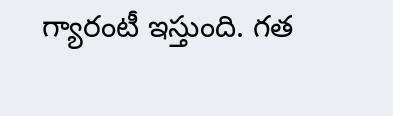గ్యారంటీ ఇస్తుంది. గత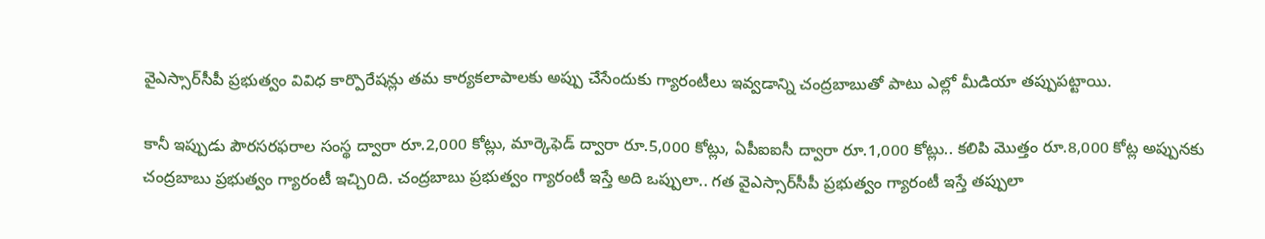వైఎస్సార్‌సీపీ ప్రభుత్వం వివిధ కార్పొరేషన్లు తమ కార్యకలాపాలకు అప్పు చేసేందుకు గ్యారంటీలు ఇవ్వడాన్ని చంద్రబాబుతో పాటు ఎల్లో మీడియా తప్పుపట్టాయి.

కానీ ఇప్పుడు పౌరసరఫరాల సంస్థ ద్వారా రూ.2,000 కోట్లు, మార్కెఫెడ్‌ ద్వారా రూ.5,000 కోట్లు, ఏపీఐఐసీ ద్వారా రూ.1,000 కోట్లు.. కలిపి మొత్తం రూ.8,000 కోట్ల అప్పునకు చంద్రబాబు ప్రభుత్వం గ్యారంటీ ఇచ్చి0ది. చంద్రబాబు ప్రభుత్వం గ్యారంటీ ఇస్తే అది ఒప్పులా.. గత వైఎస్సార్‌సీపీ ప్రభుత్వం గ్యారంటీ ఇస్తే తప్పులా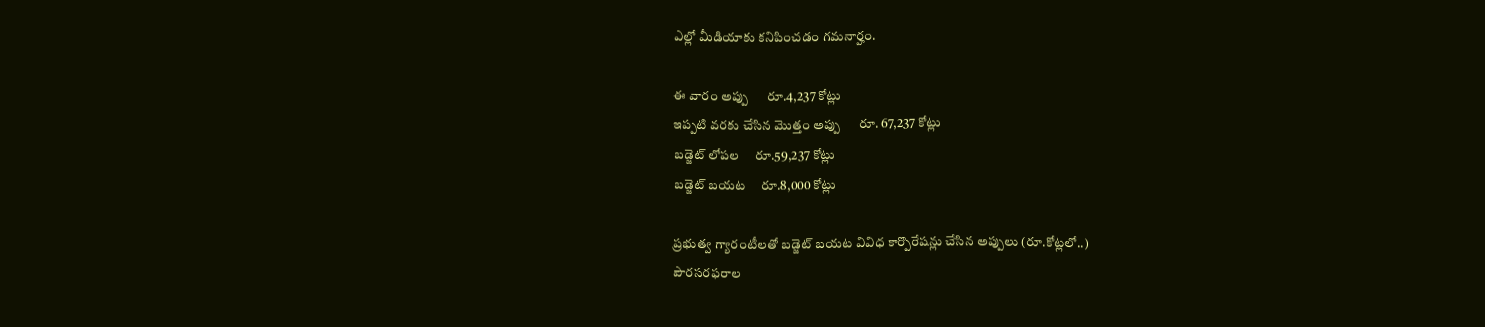ఎల్లో మీడియాకు కనిపించడం గమనార్హం.

ఈ వారం అప్పు      రూ.4,237 కోట్లు
ఇప్పటి వరకు చేసిన మొత్తం అప్పు      రూ. 67,237 కోట్లు
బడ్జెట్‌ లోపల     రూ.59,237 కోట్లు
బడ్జెట్‌ బయట     రూ.8,000 కోట్లు

ప్రభుత్వ గ్యారంటీలతో బడ్జెట్‌ బయట వివిధ కార్పొరేషన్లు చేసిన అప్పులు (రూ.కోట్లలో..)
పౌరసరఫరాల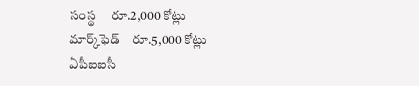సంస్థ     రూ.2,000 కోట్లు
మార్క్‌ఫెడ్‌    రూ.5,000 కోట్లు
ఏపీఐఐసీ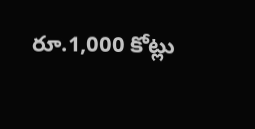రూ.1,000 కోట్లు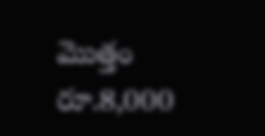మొత్తం    రూ.8,000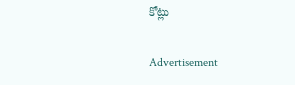కోట్లు

Advertisement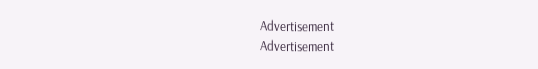Advertisement
Advertisement